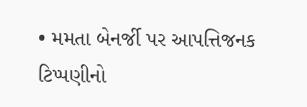• મમતા બેનર્જી પર આપત્તિજનક ટિપ્પણીનો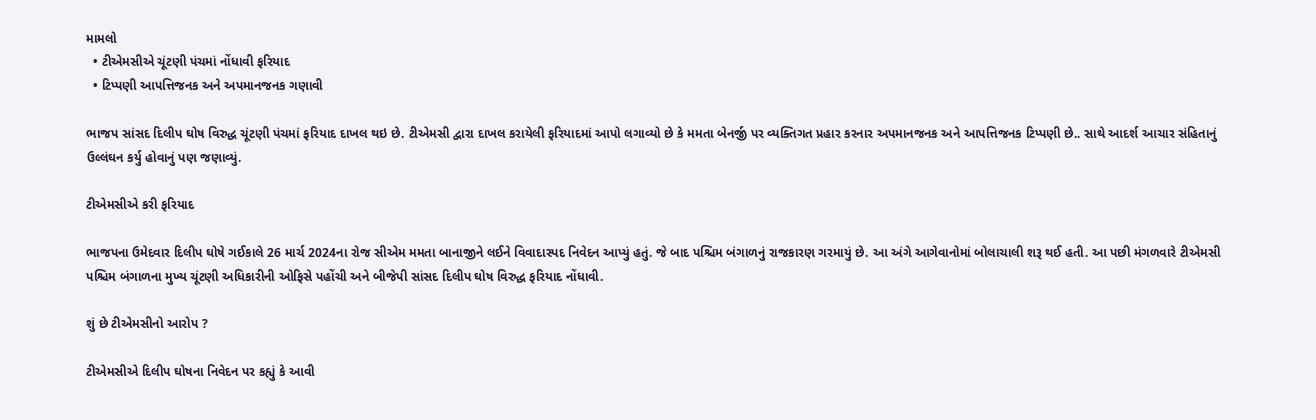મામલો
  • ટીએમસીએ ચૂંટણી પંચમાં નોંધાવી ફરિયાદ
  • ટિપ્પણી આપત્તિજનક અને અપમાનજનક ગણાવી

ભાજપ સાંસદ દિલીપ ઘોષ વિરુદ્ધ ચૂંટણી પંચમાં ફરિયાદ દાખલ થઇ છે. ટીએમસી દ્વારા દાખલ કરાયેલી ફરિયાદમાં આપો લગાવ્યો છે કે મમતા બેનર્જી પર વ્યક્તિગત પ્રહાર કરનાર અપમાનજનક અને આપત્તિજનક ટિપ્પણી છે.. સાથે આદર્શ આચાર સંહિતાનું ઉલ્લંઘન કર્યુ હોવાનું પણ જણાવ્યું.

ટીએમસીએ કરી ફરિયાદ

ભાજપના ઉમેદવાર દિલીપ ઘોષે ગઈકાલે 26 માર્ચ 2024ના રોજ સીએમ મમતા બાનાજીને લઈને વિવાદાસ્પદ નિવેદન આપ્યું હતું. જે બાદ પશ્ચિમ બંગાળનું રાજકારણ ગરમાયું છે. આ અંગે આગેવાનોમાં બોલાચાલી શરૂ થઈ હતી. આ પછી મંગળવારે ટીએમસી પશ્ચિમ બંગાળના મુખ્ય ચૂંટણી અધિકારીની ઓફિસે પહોંચી અને બીજેપી સાંસદ દિલીપ ઘોષ વિરુદ્ધ ફરિયાદ નોંધાવી.

શું છે ટીએમસીનો આરોપ ?

ટીએમસીએ દિલીપ ઘોષના નિવેદન પર કહ્યું કે આવી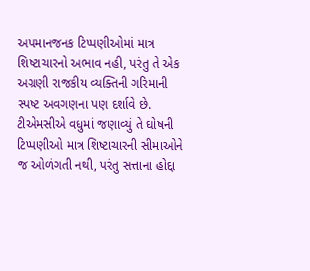અપમાનજનક ટિપ્પણીઓમાં માત્ર શિષ્ટાચારનો અભાવ નહી, પરંતુ તે એક અગ્રણી રાજકીય વ્યક્તિની ગરિમાની સ્પષ્ટ અવગણના પણ દર્શાવે છે. ટીએમસીએ વધુમાં જણાવ્યું તે ઘોષની ટિપ્પણીઓ માત્ર શિષ્ટાચારની સીમાઓને જ ઓળંગતી નથી, પરંતુ સત્તાના હોદ્દા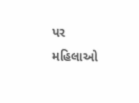પર મહિલાઓ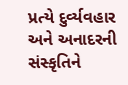પ્રત્યે દુર્વ્યવહાર અને અનાદરની સંસ્કૃતિને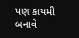પણ કાયમી બનાવે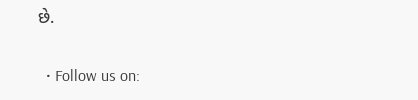છે.


  • Follow us on: